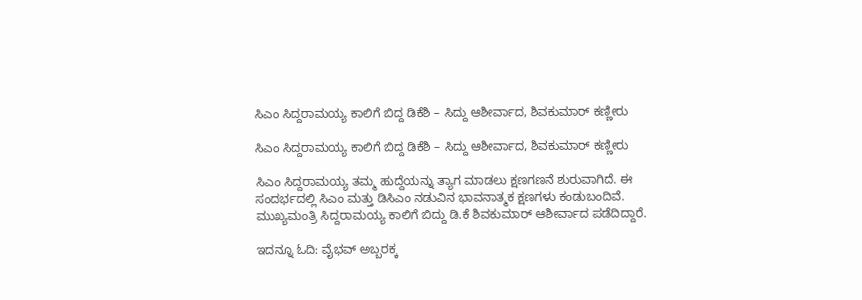ಸಿಎಂ ಸಿದ್ದರಾಮಯ್ಯ ಕಾಲಿಗೆ ಬಿದ್ದ ಡಿಕೆಶಿ – ಸಿದ್ದು ಆಶೀರ್ವಾದ, ಶಿವಕುಮಾರ್ ಕಣ್ಣೀರು

ಸಿಎಂ ಸಿದ್ದರಾಮಯ್ಯ ಕಾಲಿಗೆ ಬಿದ್ದ ಡಿಕೆಶಿ – ಸಿದ್ದು ಆಶೀರ್ವಾದ, ಶಿವಕುಮಾರ್ ಕಣ್ಣೀರು

ಸಿಎಂ ಸಿದ್ದರಾಮಯ್ಯ ತಮ್ಮ ಹುದ್ದೆಯನ್ನು ತ್ಯಾಗ ಮಾಡಲು ಕ್ಷಣಗಣನೆ ಶುರುವಾಗಿದೆ. ಈ ಸಂದರ್ಭದಲ್ಲಿ ಸಿಎಂ ಮತ್ತು ಡಿಸಿಎಂ ನಡುವಿನ ಭಾವನಾತ್ಮಕ ಕ್ಷಣಗಳು ಕಂಡುಬಂದಿವೆ. ಮುಖ್ಯಮಂತ್ರಿ ಸಿದ್ದರಾಮಯ್ಯ ಕಾಲಿಗೆ ಬಿದ್ದು ಡಿ.ಕೆ ಶಿವಕುಮಾರ್ ಆಶೀರ್ವಾದ ಪಡೆದಿದ್ದಾರೆ.

ಇದನ್ನೂ ಓದಿ: ವೈಭವ್ ಅಬ್ಬರಕ್ಕ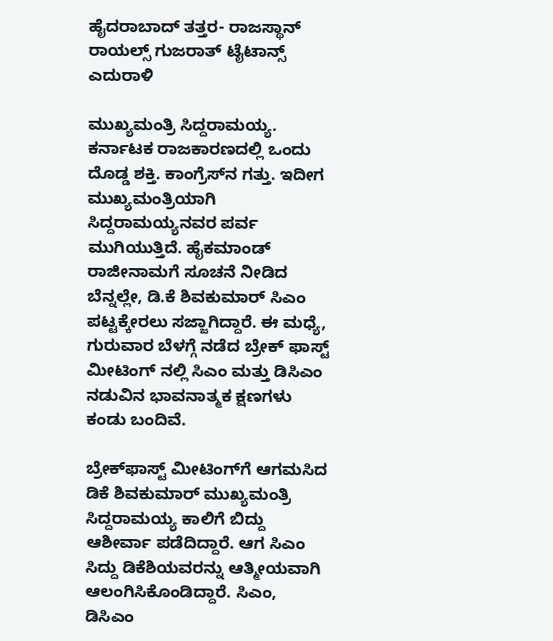ಹೈದರಾಬಾದ್ ತತ್ತರ- ರಾಜಸ್ಥಾನ್ ರಾಯಲ್ಸ್‌ ಗುಜರಾತ್ ಟೈಟಾನ್ಸ್ ಎದುರಾಳಿ

ಮುಖ್ಯಮಂತ್ರಿ ಸಿದ್ದರಾಮಯ್ಯ. ಕರ್ನಾಟಕ ರಾಜಕಾರಣದಲ್ಲಿ ಒಂದು ದೊಡ್ಡ ಶಕ್ತಿ. ಕಾಂಗ್ರೆಸ್‌ನ ಗತ್ತು. ಇದೀಗ ಮುಖ್ಯಮಂತ್ರಿಯಾಗಿ ಸಿದ್ದರಾಮಯ್ಯನವರ ಪರ್ವ ಮುಗಿಯುತ್ತಿದೆ. ಹೈಕಮಾಂಡ್ ರಾಜೀನಾಮಗೆ ಸೂಚನೆ ನೀಡಿದ ಬೆನ್ನಲ್ಲೇ, ಡಿ.ಕೆ ಶಿವಕುಮಾರ್ ಸಿಎಂ ಪಟ್ಟಕ್ಕೇರಲು ಸಜ್ಜಾಗಿದ್ದಾರೆ. ಈ ಮಧ್ಯೆ, ಗುರುವಾರ ಬೆಳಗ್ಗೆ ನಡೆದ ಬ್ರೇಕ್ ಫಾಸ್ಟ್ ಮೀಟಿಂಗ್ ನಲ್ಲಿ ಸಿಎಂ ಮತ್ತು ಡಿಸಿಎಂ ನಡುವಿನ ಭಾವನಾತ್ಮಕ ಕ್ಷಣಗಳು ಕಂಡು ಬಂದಿವೆ.

ಬ್ರೇಕ್‌ಫಾಸ್ಟ್ ಮೀಟಿಂಗ್‌ಗೆ ಆಗಮಸಿದ ಡಿಕೆ ಶಿವಕುಮಾರ್ ಮುಖ್ಯಮಂತ್ರಿ ಸಿದ್ದರಾಮಯ್ಯ ಕಾಲಿಗೆ ಬಿದ್ದು ಆಶೀರ್ವಾ ಪಡೆದಿದ್ದಾರೆ. ಆಗ ಸಿಎಂ ಸಿದ್ದು ಡಿಕೆಶಿಯವರನ್ನು ಆತ್ಮೀಯವಾಗಿ ಆಲಂಗಿಸಿಕೊಂಡಿದ್ದಾರೆ. ಸಿಎಂ, ಡಿಸಿಎಂ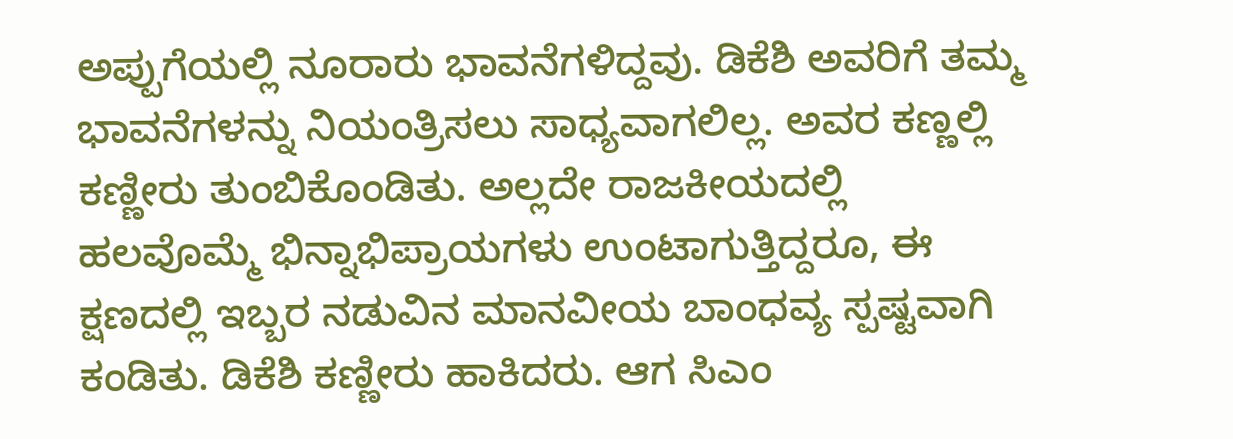ಅಪ್ಪುಗೆಯಲ್ಲಿ ನೂರಾರು ಭಾವನೆಗಳಿದ್ದವು. ಡಿಕೆಶಿ ಅವರಿಗೆ ತಮ್ಮ ಭಾವನೆಗಳನ್ನು ನಿಯಂತ್ರಿಸಲು ಸಾಧ್ಯವಾಗಲಿಲ್ಲ. ಅವರ ಕಣ್ಣಲ್ಲಿ ಕಣ್ಣೀರು ತುಂಬಿಕೊಂಡಿತು. ಅಲ್ಲದೇ ರಾಜಕೀಯದಲ್ಲಿ ಹಲವೊಮ್ಮೆ ಭಿನ್ನಾಭಿಪ್ರಾಯಗಳು ಉಂಟಾಗುತ್ತಿದ್ದರೂ, ಈ ಕ್ಷಣದಲ್ಲಿ ಇಬ್ಬರ ನಡುವಿನ ಮಾನವೀಯ ಬಾಂಧವ್ಯ ಸ್ಪಷ್ಟವಾಗಿ ಕಂಡಿತು. ಡಿಕೆಶಿ ಕಣ್ಣೀರು ಹಾಕಿದರು. ಆಗ ಸಿಎಂ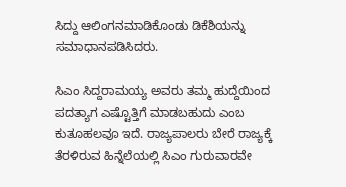ಸಿದ್ದು ಆಲಿಂಗನಮಾಡಿಕೊಂಡು ಡಿಕೆಶಿಯನ್ನು ಸಮಾಧಾನಪಡಿಸಿದರು.

ಸಿಎಂ ಸಿದ್ದರಾಮಯ್ಯ ಅವರು ತಮ್ಮ ಹುದ್ದೆಯಿಂದ ಪದತ್ಯಾಗ ಎಷ್ಟೊತ್ತಿಗೆ ಮಾಡಬಹುದು ಎಂಬ ಕುತೂಹಲವೂ ಇದೆ. ರಾಜ್ಯಪಾಲರು ಬೇರೆ ರಾಜ್ಯಕ್ಕೆ ತೆರಳಿರುವ ಹಿನ್ನೆಲೆಯಲ್ಲಿ ಸಿಎಂ ಗುರುವಾರವೇ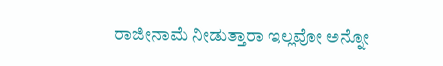ರಾಜೀನಾಮೆ ನೀಡುತ್ತಾರಾ ಇಲ್ಲವೋ ಅನ್ನೋ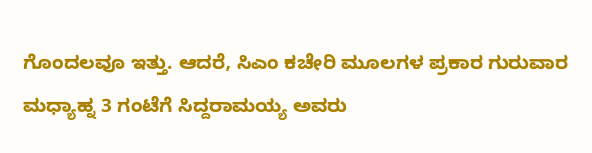ಗೊಂದಲವೂ ಇತ್ತು. ಆದರೆ, ಸಿಎಂ ಕಚೇರಿ ಮೂಲಗಳ ಪ್ರಕಾರ ಗುರುವಾರ ಮಧ್ಯಾಹ್ನ 3 ಗಂಟೆಗೆ ಸಿದ್ದರಾಮಯ್ಯ ಅವರು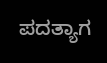ಪದತ್ಯಾಗ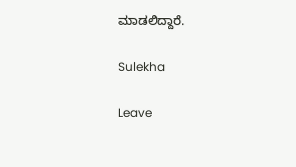ಮಾಡಲಿದ್ದಾರೆ.

Sulekha

Leave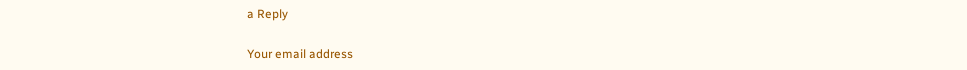a Reply

Your email address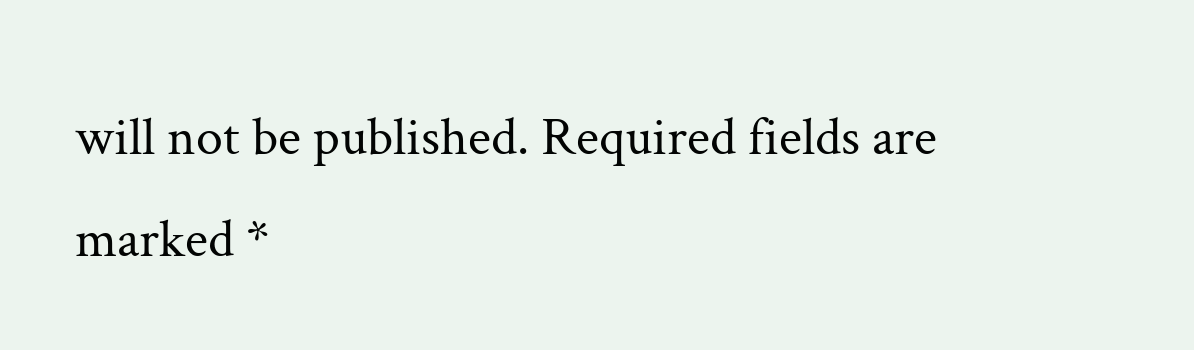will not be published. Required fields are marked *